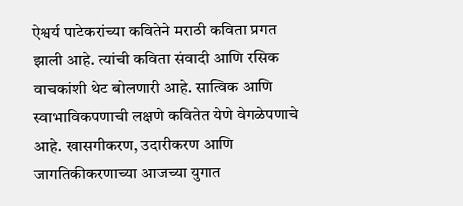ऐश्वर्य पाटेकरांच्या कवितेने मराठी कविता प्रगत झाली आहे. त्यांची कविता संवादी आणि रसिक वाचकांशी थेट बोलणारी आहे. सात्विक आणि स्वाभाविकपणाची लक्षणे कवितेत येणे वेगळेपणाचे आहे. खासगीकरण, उदारीकरण आणि जागतिकीकरणाच्या आजच्या युगात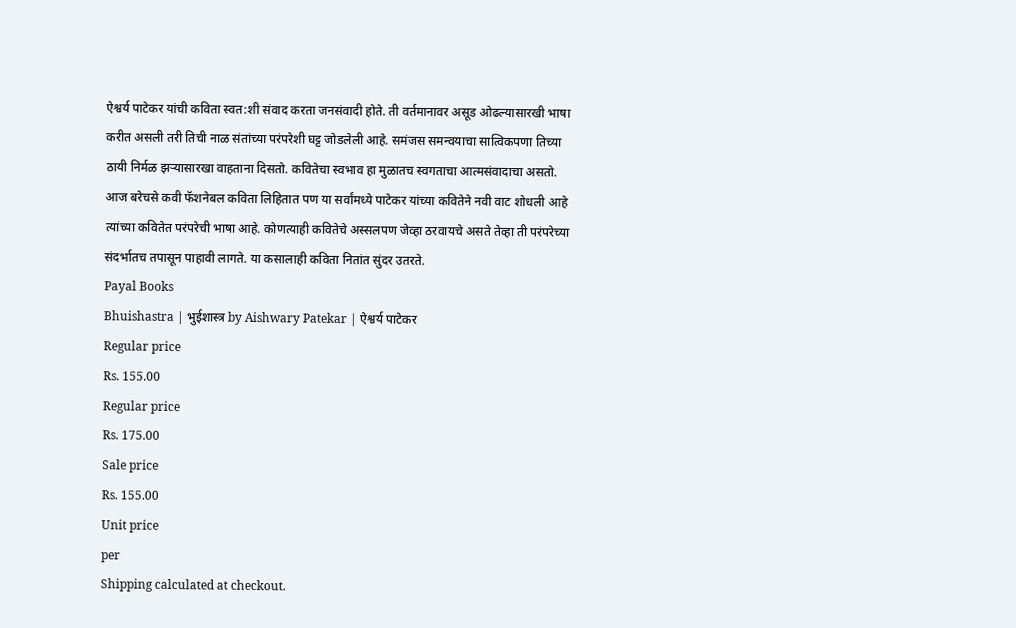ऐश्वर्य पाटेकर यांची कविता स्वत:शी संवाद करता जनसंवादी होते. ती वर्तमानावर असूड ओढल्यासारखी भाषा करीत असली तरी तिची नाळ संतांच्या परंपरेशी घट्ट जोडलेली आहे. समंजस समन्वयाचा सात्विकपणा तिच्या ठायी निर्मळ झऱ्यासारखा वाहताना दिसतो. कवितेचा स्वभाव हा मुळातच स्वगताचा आत्मसंवादाचा असतो. आज बरेचसे कवी फॅशनेबल कविता लिहितात पण या सर्वांमध्ये पाटेकर यांच्या कवितेने नवी वाट शोधली आहे त्यांच्या कवितेत परंपरेची भाषा आहे. कोणत्याही कवितेचे अस्सलपण जेव्हा ठरवायचे असते तेव्हा ती परंपरेच्या संदर्भातच तपासून पाहावी लागते. या कसालाही कविता नितांत सुंदर उतरते.
Payal Books
Bhuishastra | भुईशास्त्र by Aishwary Patekar | ऐश्वर्य पाटेकर
Regular price
Rs. 155.00
Regular price
Rs. 175.00
Sale price
Rs. 155.00
Unit price
per
Shipping calculated at checkout.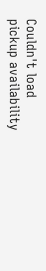Couldn't load pickup availability